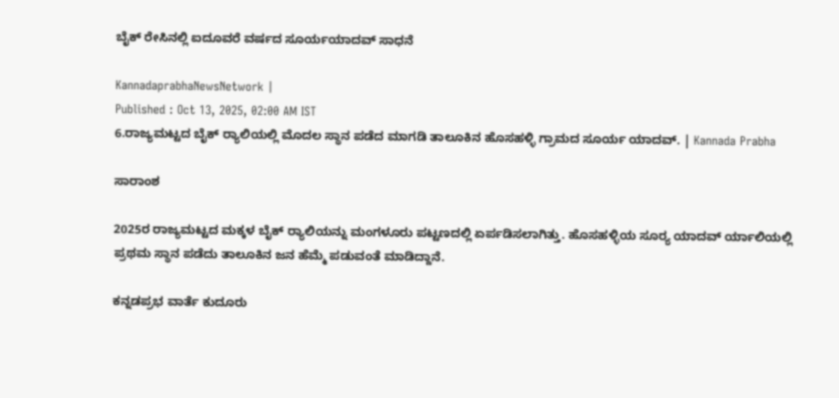ಬೈಕ್ ರೇಸಿನಲ್ಲಿ ಐದೂವರೆ ವರ್ಷದ ಸೂರ್ಯಯಾದವ್‌ ಸಾಧನೆ

KannadaprabhaNewsNetwork |
Published : Oct 13, 2025, 02:00 AM IST
6.ರಾಜ್ಯಮಟ್ಟದ ಬೈಕ್ ರ್‍ಯಾಲಿಯಲ್ಲಿ ಮೊದಲ ಸ್ಥಾನ ಪಡೆದ ಮಾಗಡಿ ತಾಲೂಕಿನ ಹೊಸಹಳ್ಳಿ ಗ್ರಾಮದ ಸೂರ್ಯ ಯಾದವ್. | Kannada Prabha

ಸಾರಾಂಶ

2025ರ ರಾಜ್ಯಮಟ್ಟದ ಮಕ್ಕಳ ಬೈಕ್ ರ್‍ಯಾಲಿಯನ್ನು ಮಂಗಳೂರು ಪಟ್ಟಣದಲ್ಲಿ ಏರ್ಪಡಿಸಲಾಗಿತ್ತು. ಹೊಸಹಳ್ಳಿಯ ಸೂರ್‍ಯ ಯಾದವ್ ರ್ಯಾಲಿಯಲ್ಲಿ ಪ್ರಥಮ ಸ್ಥಾನ ಪಡೆದು ತಾಲೂಕಿನ ಜನ ಹೆಮ್ಮೆ ಪಡುವಂತೆ ಮಾಡಿದ್ದಾನೆ.

ಕನ್ನಡಪ್ರಭ ವಾರ್ತೆ ಕುದೂರು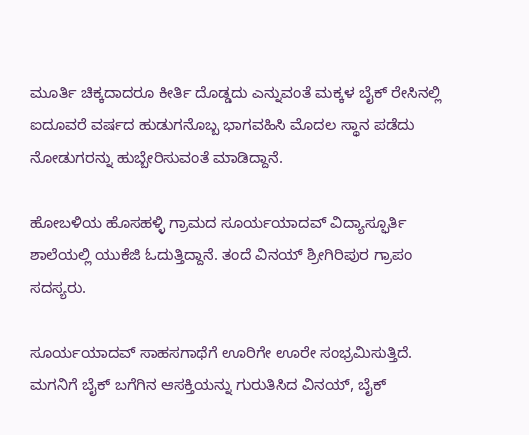ಮೂರ್ತಿ ಚಿಕ್ಕದಾದರೂ ಕೀರ್ತಿ ದೊಡ್ಡದು ಎನ್ನುವಂತೆ ಮಕ್ಕಳ ಬೈಕ್ ರೇಸಿನಲ್ಲಿ ಐದೂವರೆ ವರ್ಷದ ಹುಡುಗನೊಬ್ಬ ಭಾಗವಹಿಸಿ ಮೊದಲ ಸ್ಥಾನ ಪಡೆದು ನೋಡುಗರನ್ನು ಹುಬ್ಬೇರಿಸುವಂತೆ ಮಾಡಿದ್ದಾನೆ.

ಹೋಬಳಿಯ ಹೊಸಹಳ್ಳಿ ಗ್ರಾಮದ ಸೂರ್ಯಯಾದವ್ ವಿದ್ಯಾಸ್ಫೂರ್ತಿ ಶಾಲೆಯಲ್ಲಿ ಯುಕೆಜಿ ಓದುತ್ತಿದ್ದಾನೆ. ತಂದೆ ವಿನಯ್ ಶ್ರೀಗಿರಿಪುರ ಗ್ರಾಪಂ ಸದಸ್ಯರು.

ಸೂರ್ಯಯಾದವ್‌ ಸಾಹಸಗಾಥೆಗೆ ಊರಿಗೇ ಊರೇ ಸಂಭ್ರಮಿಸುತ್ತಿದೆ. ಮಗನಿಗೆ ಬೈಕ್ ಬಗೆಗಿನ ಆಸಕ್ತಿಯನ್ನು ಗುರುತಿಸಿದ ವಿನಯ್‌, ಬೈಕ್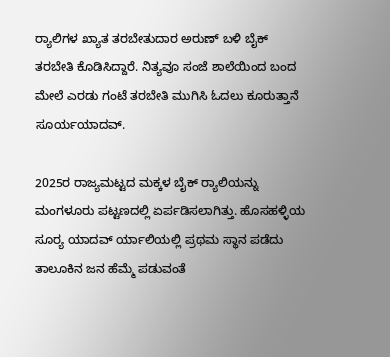ರ್‍ಯಾಲಿಗಳ ಖ್ಯಾತ ತರಬೇತುದಾರ ಅರುಣ್ ಬಳಿ ಬೈಕ್ ತರಬೇತಿ ಕೊಡಿಸಿದ್ದಾರೆ. ನಿತ್ಯವೂ ಸಂಜೆ ಶಾಲೆಯಿಂದ ಬಂದ ಮೇಲೆ ಎರಡು ಗಂಟೆ ತರಬೇತಿ ಮುಗಿಸಿ ಓದಲು ಕೂರುತ್ತಾನೆ ಸೂರ್ಯಯಾದವ್.

2025ರ ರಾಜ್ಯಮಟ್ಟದ ಮಕ್ಕಳ ಬೈಕ್ ರ್‍ಯಾಲಿಯನ್ನು ಮಂಗಳೂರು ಪಟ್ಟಣದಲ್ಲಿ ಏರ್ಪಡಿಸಲಾಗಿತ್ತು. ಹೊಸಹಳ್ಳಿಯ ಸೂರ್‍ಯ ಯಾದವ್ ರ್ಯಾಲಿಯಲ್ಲಿ ಪ್ರಥಮ ಸ್ಥಾನ ಪಡೆದು ತಾಲೂಕಿನ ಜನ ಹೆಮ್ಮೆ ಪಡುವಂತೆ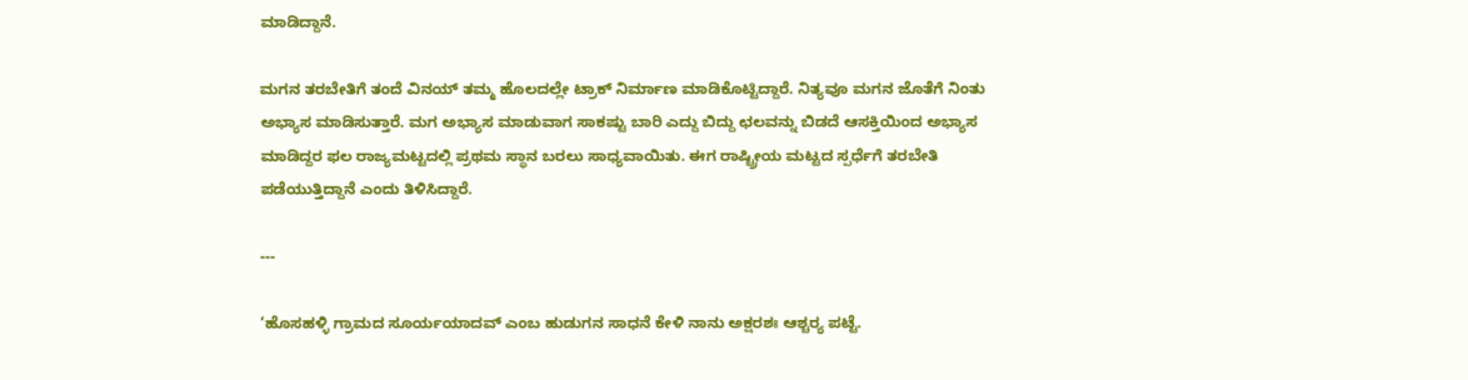ಮಾಡಿದ್ದಾನೆ.

ಮಗನ ತರಬೇತಿಗೆ ತಂದೆ ವಿನಯ್ ತಮ್ಮ ಹೊಲದಲ್ಲೇ ಟ್ರಾಕ್ ನಿರ್ಮಾಣ ಮಾಡಿಕೊಟ್ಟಿದ್ದಾರೆ. ನಿತ್ಯವೂ ಮಗನ ಜೊತೆಗೆ ನಿಂತು ಅಭ್ಯಾಸ ಮಾಡಿಸುತ್ತಾರೆ. ಮಗ ಅಭ್ಯಾಸ ಮಾಡುವಾಗ ಸಾಕಷ್ಟು ಬಾರಿ ಎದ್ದು ಬಿದ್ದು ಛಲವನ್ನು ಬಿಡದೆ ಆಸಕ್ತಿಯಿಂದ ಅಭ್ಯಾಸ ಮಾಡಿದ್ದರ ಫಲ ರಾಜ್ಯಮಟ್ಟದಲ್ಲಿ ಪ್ರಥಮ ಸ್ಥಾನ ಬರಲು ಸಾಧ್ಯವಾಯಿತು. ಈಗ ರಾಷ್ಟ್ರೀಯ ಮಟ್ಟದ ಸ್ಪರ್ಧೆಗೆ ತರಬೇತಿ ಪಡೆಯುತ್ತಿದ್ದಾನೆ ಎಂದು ತಿಳಿಸಿದ್ದಾರೆ.

---

‘ಹೊಸಹಳ್ಳಿ ಗ್ರಾಮದ ಸೂರ್ಯಯಾದವ್ ಎಂಬ ಹುಡುಗನ ಸಾಧನೆ ಕೇಳಿ ನಾನು ಅಕ್ಷರಶಃ ಆಶ್ಚರ್‍ಯ ಪಟ್ಟೆ.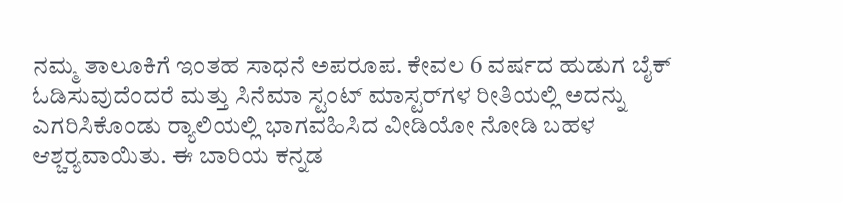ನಮ್ಮ ತಾಲೂಕಿಗೆ ಇಂತಹ ಸಾಧನೆ ಅಪರೂಪ. ಕೇವಲ 6 ವರ್ಷದ ಹುಡುಗ ಬೈಕ್ ಓಡಿಸುವುದೆಂದರೆ ಮತ್ತು ಸಿನೆಮಾ ಸ್ಟಂಟ್ ಮಾಸ್ಟರ್‌ಗಳ ರೀತಿಯಲ್ಲಿ ಅದನ್ನು ಎಗರಿಸಿಕೊಂಡು ರ್‍ಯಾಲಿಯಲ್ಲಿ ಭಾಗವಹಿಸಿದ ವೀಡಿಯೋ ನೋಡಿ ಬಹಳ ಆಶ್ಚರ್‍ಯವಾಯಿತು. ಈ ಬಾರಿಯ ಕನ್ನಡ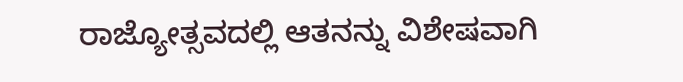ರಾಜ್ಯೋತ್ಸವದಲ್ಲಿ ಆತನನ್ನು ವಿಶೇಷವಾಗಿ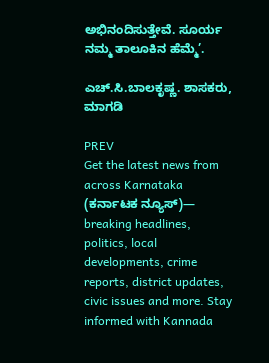ಅಭಿನಂದಿಸುತ್ತೇವೆ. ಸೂರ್ಯ ನಮ್ಮ ತಾಲೂಕಿನ ಹೆಮ್ಮೆ’.

ಎಚ್.ಸಿ.ಬಾಲಕೃಷ್ಣ. ಶಾಸಕರು, ಮಾಗಡಿ

PREV
Get the latest news from across Karnataka (ಕರ್ನಾಟಕ ನ್ಯೂಸ್)— breaking headlines, politics, local developments, crime reports, district updates, civic issues and more. Stay informed with Kannada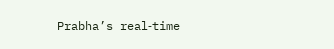Prabha’s real‑time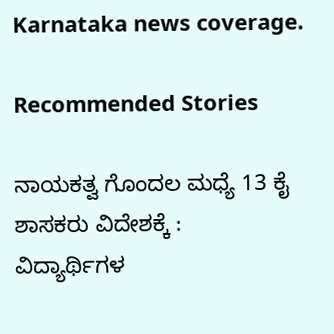Karnataka news coverage.

Recommended Stories

ನಾಯಕತ್ವ ಗೊಂದಲ ಮಧ್ಯೆ 13 ಕೈ ಶಾಸಕರು ವಿದೇಶಕ್ಕೆ :
ವಿದ್ಯಾರ್ಥಿಗಳ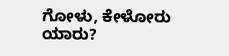ಗೋಳು, ಕೇಳೋರು ಯಾರು?